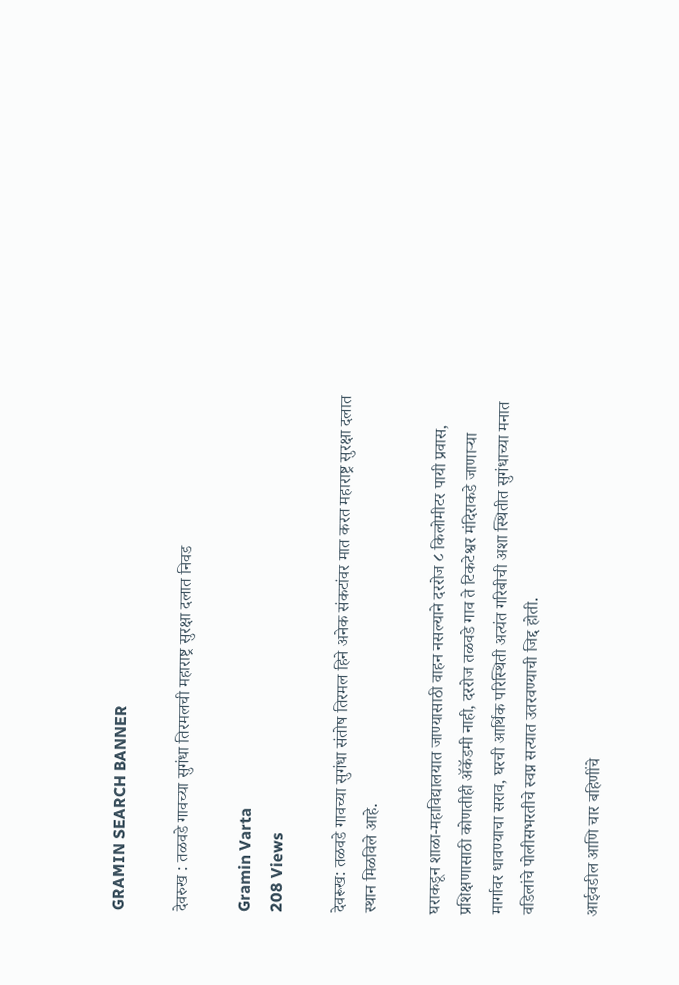GRAMIN SEARCH BANNER

देवरुख : तळवडे गावच्या सुगंधा तिरमलची महाराष्ट्र सुरक्षा दलात निवड

Gramin Varta
208 Views

देवरूख: तळवडे गावच्या सुगंधा संतोष तिरमल हिने अनेक संकटांवर मात करत महाराष्ट्र सुरक्षा दलात स्थान मिळविले आहे.

घराकडून शाळा-महाविद्यालयात जाण्यासाठी वाहन नसल्याने दररोज ८ किलोमीटर पायी प्रवास, प्रशिक्षणासाठी कोणतीही ॲकॅडमी नाही, दररोज तळवडे गाव ते टिकटेश्वर मंदिराकडे जाणाऱ्या मार्गावर धावण्याचा सराव, घरची आर्थिक परिस्थिती अत्यंत गरिबीची अशा स्थितीत सुगंधाच्या मनात वडिलांचे पोलीसभरतीचे स्वप्न सत्यात उतरवण्याची जिद्द होती.

आईवडील आणि चार बहिणींचे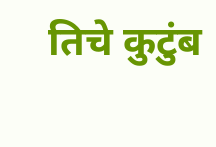तिचे कुटुंब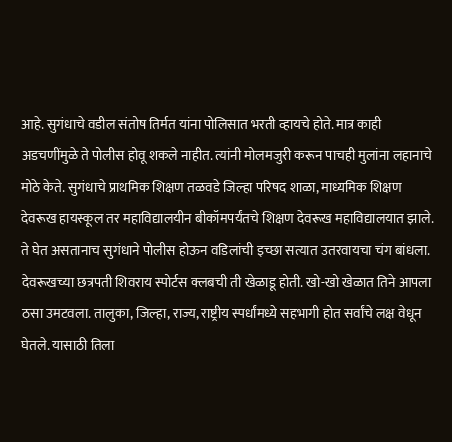आहे. सुगंधाचे वडील संतोष तिर्मत यांना पोलिसात भरती व्हायचे होते. मात्र काही अडचणींमुळे ते पोलीस होवू शकले नाहीत. त्यांनी मोलमजुरी करून पाचही मुलांना लहानाचे मोठे केते. सुगंधाचे प्राथमिक शिक्षण तळवडे जिल्हा परिषद शाळा, माध्यमिक शिक्षण देवरूख हायस्कूल तर महाविद्यालयीन बीकॉमपर्यंतचे शिक्षण देवरूख महाविद्यालयात झाले. ते घेत असतानाच सुगंधाने पोलीस होऊन वडिलांची इच्छा सत्यात उतरवायचा चंग बांधला. देवरूखच्या छत्रपती शिवराय स्पोर्टस क्लबची ती खेळाडू होती. खो-खो खेळात तिने आपला ठसा उमटवला. तालुका, जिल्हा, राज्य, राष्ट्रीय स्पर्धांमध्ये सहभागी होत सर्वांचे लक्ष वेधून घेतले. यासाठी तिला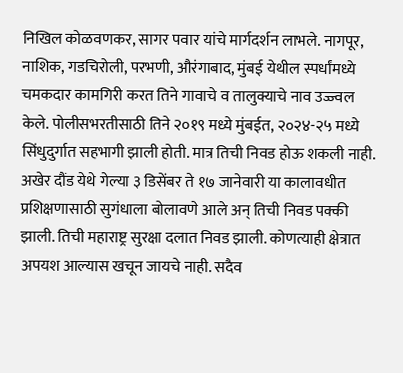निखिल कोळवणकर, सागर पवार यांचे मार्गदर्शन लाभले. नागपूर, नाशिक, गडचिरोली, परभणी, औरंगाबाद, मुंबई येथील स्पर्धांमध्ये चमकदार कामगिरी करत तिने गावाचे व तालुक्याचे नाव उज्ज्वल केले. पोलीसभरतीसाठी तिने २०१९ मध्ये मुंबईत, २०२४-२५ मध्ये सिंधुदुर्गात सहभागी झाली होती. मात्र तिची निवड होऊ शकली नाही. अखेर दौंड येथे गेल्या ३ डिसेंबर ते १७ जानेवारी या कालावधीत प्रशिक्षणासाठी सुगंधाला बोलावणे आले अन् तिची निवड पक्की झाली. तिची महाराष्ट्र सुरक्षा दलात निवड झाली. कोणत्याही क्षेत्रात अपयश आल्यास खचून जायचे नाही. सदैव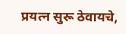प्रयत्न सुरू ठेवायचे,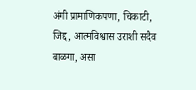अंगी प्रामाणिकपणा, चिकाटी, जिद्द, आत्मविश्वास उराशी सदैव बाळगा, असा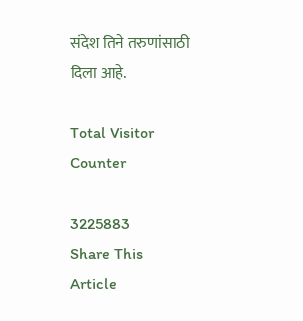संदेश तिने तरुणांसाठी दिला आहे.

Total Visitor Counter

3225883
Share This Article